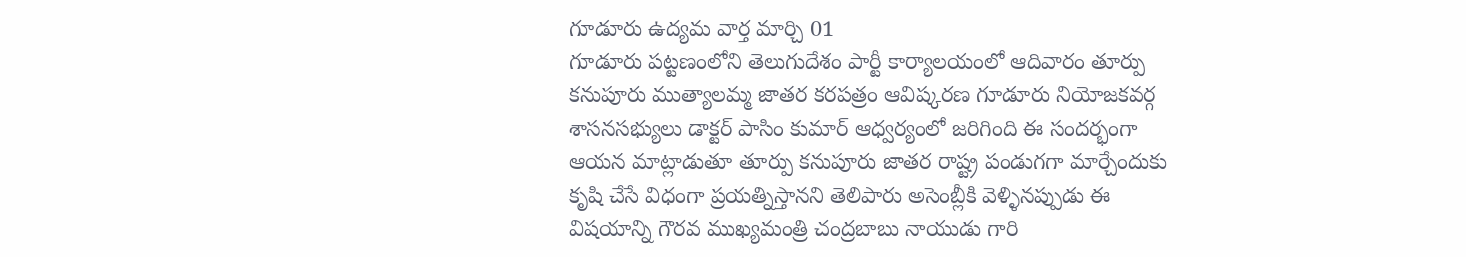గూడూరు ఉద్యమ వార్త మార్చి 01
గూడూరు పట్టణంలోని తెలుగుదేశం పార్టీ కార్యాలయంలో ఆదివారం తూర్పు కనుపూరు ముత్యాలమ్మ జాతర కరపత్రం ఆవిష్కరణ గూడూరు నియోజకవర్గ శాసనసభ్యులు డాక్టర్ పాసిం కుమార్ ఆధ్వర్యంలో జరిగింది ఈ సందర్భంగా ఆయన మాట్లాడుతూ తూర్పు కనుపూరు జాతర రాష్ట్ర పండుగగా మార్చేందుకు కృషి చేసే విధంగా ప్రయత్నిస్తానని తెలిపారు అసెంబ్లీకి వెళ్ళినప్పుడు ఈ విషయాన్ని గౌరవ ముఖ్యమంత్రి చంద్రబాబు నాయుడు గారి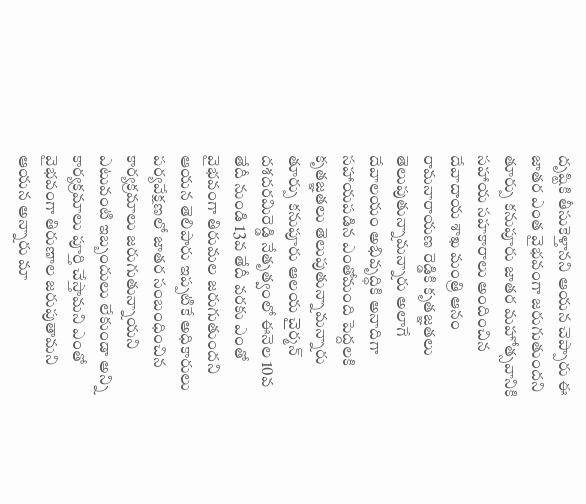దృష్టికి తీసుకెళ్తానని ఆయన చెప్పారు ఈ జాతర ఎంత వైభవంగా జరుగుతుందని తూర్పు కనుపూరు జాతర మహోత్సవానికి సహాయ సహకారాలు అందించిన దేవాదాయ శాఖ మంత్రి ఆనం రామనారాయణ రెడ్డికి కృతజ్ఞతలు తెలుపుతున్నామన్నారు అలాగే దేవాలయం అభివృద్ధికి అనాదిగా సహాయపడిన ఎంతోమంది పెద్దలకి కృతజ్ఞతలు తెలుపుతున్నామన్నారు తూర్పు కనుపూరు ఆలయ చైర్మన్ దశదరమిరెడ్డి నేతృత్వంలో ఈనెల 10వ తేదీ నుండి 13వ తేదీ వరకు ఎంతో వైభవంగా తిరుమల జరుగుతుందని ఆయన తెలిపారు ఇప్పటికే అధికారులు పర్యవేక్షణలో జాతర సంబంధించిన కార్యక్రమాలు జరుగుతున్నాయని ఎటువంటి ఇబ్బందులు లేకుండా అన్ని కార్యక్రమాలు పూర్తి చేస్తామని ఎంతో వైభవంగా తిరుణాల జరుపుతామని ఆయన అన్నారు మా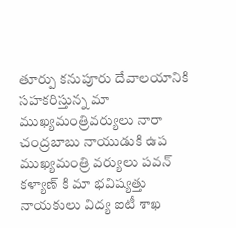తూర్పు కనుపూరు దేవాలయానికి సహకరిస్తున్న మా ముఖ్యమంత్రివర్యులు నారా చంద్రబాబు నాయుడుకి ఉప ముఖ్యమంత్రి వర్యులు పవన్ కళ్యాణ్ కి మా భవిష్యత్తు నాయకులు విద్య ఐటీ శాఖ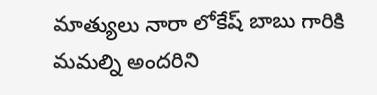మాత్యులు నారా లోకేష్ బాబు గారికి మమల్ని అందరిని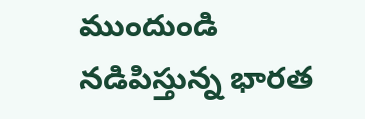ముందుండి నడిపిస్తున్న భారత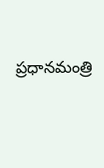ప్రధానమంత్రి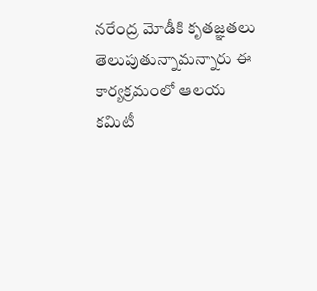నరేంద్ర మోడీకి కృతజ్ఞతలు తెలుపుతున్నామన్నారు ఈ కార్యక్రమంలో ఆలయ కమిటీ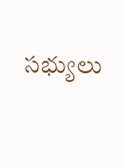సభ్యులు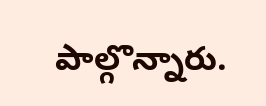పాల్గొన్నారు.